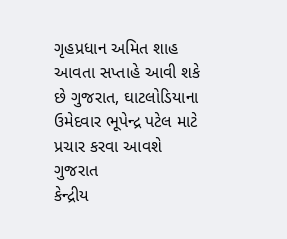ગૃહપ્રધાન અમિત શાહ આવતા સપ્તાહે આવી શકે છે ગુજરાત, ઘાટલોડિયાના ઉમેદવાર ભૂપેન્દ્ર પટેલ માટે પ્રચાર કરવા આવશે ગુજરાત
કેન્દ્રીય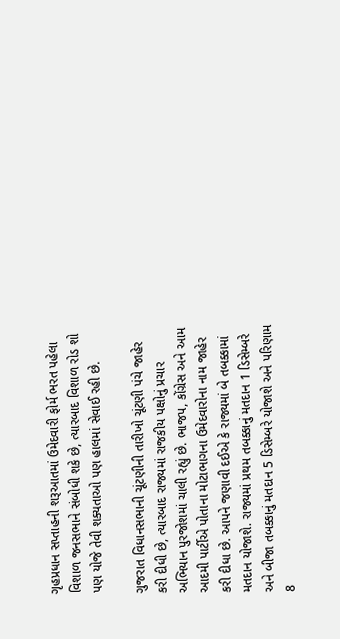ગૃહપ્રધાન સપ્તાહની શરૂઆતમાં ઉમેદવારી ફોર્મ ભરત પહેલા વિશાળ જનસભાને સંબોધી શકે છે, ત્યારબાદ વિશાળ રોડ શો પણ યોજે તેવી શક્યતાઓ પણ હાલમાં સેવાઈ રહી છે.

ગુજરાત વિધાનસભાની ચૂંટણીની તારીખો ચૂંટણી પંચે જાહેર કરી દીધી છે, ત્યારબાદ રાજ્યમાં રાજકીય પક્ષોનું પ્રચાર અભિયાન પુરજોશમાં ચાલી રહ્યું છે. ભાજપ, કોંગ્રેસ અને આમ આદમી પાર્ટીએ પોતાના મોટાભાગના ઉમેદવારોના નામ જાહેર કરી દીધા છે. આપને જણાવી દઈએ કે રાજ્યમાં બે તબક્કામાં મતદાન યોજાશે. રાજ્યમાં પ્રથમ તબક્કાનું મતદાન 1 ડિસેમ્બરે અને બીજા તબક્કાનું મતદાન 5 ડિસેમ્બરે યોજાશે અને પરિણામ 8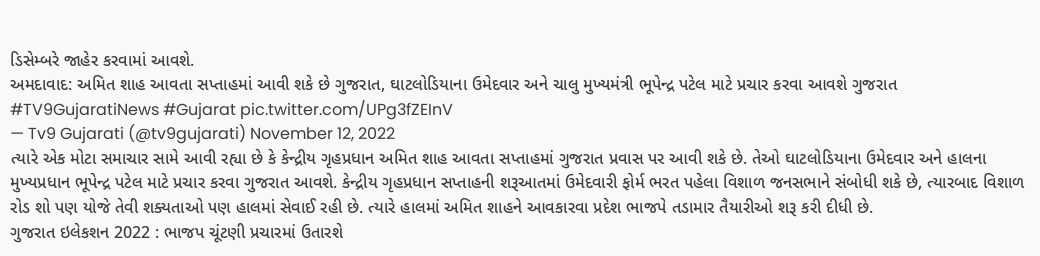ડિસેમ્બરે જાહેર કરવામાં આવશે.
અમદાવાદ: અમિત શાહ આવતા સપ્તાહમાં આવી શકે છે ગુજરાત, ઘાટલોડિયાના ઉમેદવાર અને ચાલુ મુખ્યમંત્રી ભૂપેન્દ્ર પટેલ માટે પ્રચાર કરવા આવશે ગુજરાત #TV9GujaratiNews #Gujarat pic.twitter.com/UPg3fZEInV
— Tv9 Gujarati (@tv9gujarati) November 12, 2022
ત્યારે એક મોટા સમાચાર સામે આવી રહ્યા છે કે કેન્દ્રીય ગૃહપ્રધાન અમિત શાહ આવતા સપ્તાહમાં ગુજરાત પ્રવાસ પર આવી શકે છે. તેઓ ઘાટલોડિયાના ઉમેદવાર અને હાલના મુખ્યપ્રધાન ભૂપેન્દ્ર પટેલ માટે પ્રચાર કરવા ગુજરાત આવશે. કેન્દ્રીય ગૃહપ્રધાન સપ્તાહની શરૂઆતમાં ઉમેદવારી ફોર્મ ભરત પહેલા વિશાળ જનસભાને સંબોધી શકે છે, ત્યારબાદ વિશાળ રોડ શો પણ યોજે તેવી શક્યતાઓ પણ હાલમાં સેવાઈ રહી છે. ત્યારે હાલમાં અમિત શાહને આવકારવા પ્રદેશ ભાજપે તડામાર તૈયારીઓ શરૂ કરી દીધી છે.
ગુજરાત ઇલેકશન 2022 : ભાજપ ચૂંટણી પ્રચારમાં ઉતારશે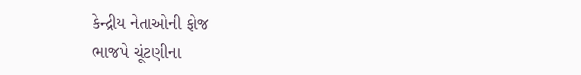કેન્દ્રીય નેતાઓની ફોજ
ભાજપે ચૂંટણીના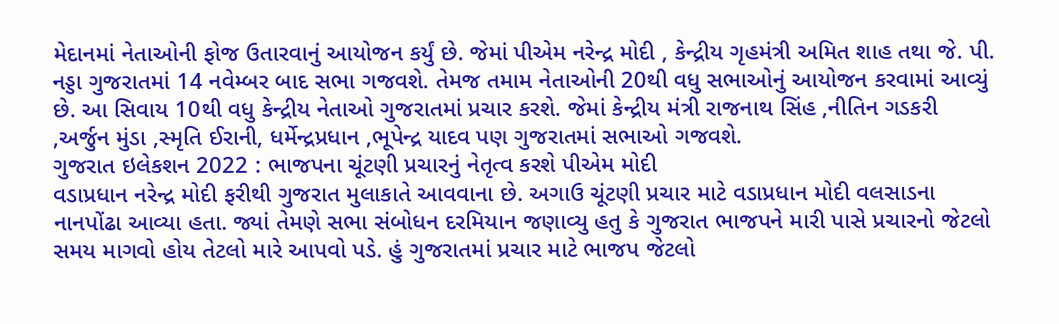મેદાનમાં નેતાઓની ફોજ ઉતારવાનું આયોજન કર્યું છે. જેમાં પીએમ નરેન્દ્ર મોદી , કેન્દ્રીય ગૃહમંત્રી અમિત શાહ તથા જે. પી. નડ્ડા ગુજરાતમાં 14 નવેમ્બર બાદ સભા ગજવશે. તેમજ તમામ નેતાઓની 20થી વધુ સભાઓનું આયોજન કરવામાં આવ્યું છે. આ સિવાય 10થી વધુ કેન્દ્રીય નેતાઓ ગુજરાતમાં પ્રચાર કરશે. જેમાં કેન્દ્રીય મંત્રી રાજનાથ સિંહ ,નીતિન ગડકરી ,અર્જુન મુંડા ,સ્મૃતિ ઈરાની, ધર્મેન્દ્રપ્રધાન ,ભૂપેન્દ્ર યાદવ પણ ગુજરાતમાં સભાઓ ગજવશે.
ગુજરાત ઇલેકશન 2022 : ભાજપના ચૂંટણી પ્રચારનું નેતૃત્વ કરશે પીએમ મોદી
વડાપ્રધાન નરેન્દ્ર મોદી ફરીથી ગુજરાત મુલાકાતે આવવાના છે. અગાઉ ચૂંટણી પ્રચાર માટે વડાપ્રધાન મોદી વલસાડના નાનપોંઢા આવ્યા હતા. જ્યાં તેમણે સભા સંબોધન દરમિયાન જણાવ્યુ હતુ કે ગુજરાત ભાજપને મારી પાસે પ્રચારનો જેટલો સમય માગવો હોય તેટલો મારે આપવો પડે. હું ગુજરાતમાં પ્રચાર માટે ભાજપ જેટલો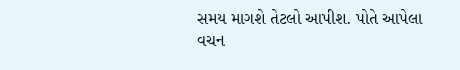સમય માગશે તેટલો આપીશ. પોતે આપેલા વચન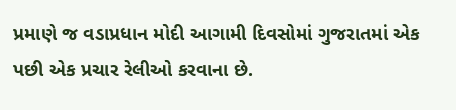પ્રમાણે જ વડાપ્રધાન મોદી આગામી દિવસોમાં ગુજરાતમાં એક પછી એક પ્રચાર રેલીઓ કરવાના છે.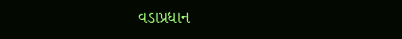વડાપ્રધાન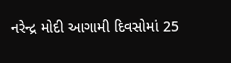નરેન્દ્ર મોદી આગામી દિવસોમાં 25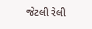જેટલી રેલી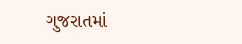ગુજરાતમાં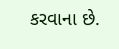કરવાના છે.